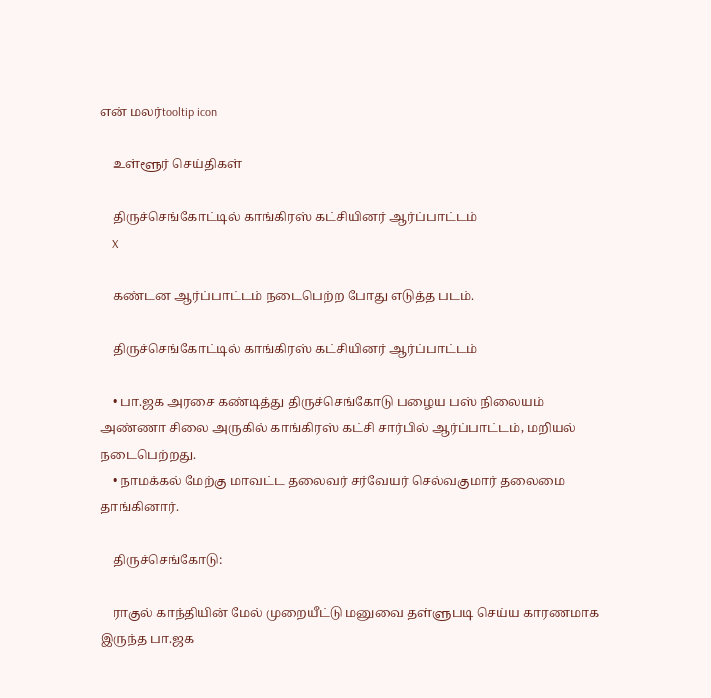என் மலர்tooltip icon

    உள்ளூர் செய்திகள்

    திருச்செங்கோட்டில் காங்கிரஸ் கட்சியினர் ஆர்ப்பாட்டம்
    X

    கண்டன ஆர்ப்பாட்டம் நடைபெற்ற போது எடுத்த படம்.

    திருச்செங்கோட்டில் காங்கிரஸ் கட்சியினர் ஆர்ப்பாட்டம்

    • பா.ஜக அரசை கண்டித்து திருச்செங்கோடு பழைய பஸ் நிலையம் அண்ணா சிலை அருகில் காங்கிரஸ் கட்சி சார்பில் ஆர்ப்பாட்டம், மறியல் நடைபெற்றது.
    • நாமக்கல் மேற்கு மாவட்ட தலைவர் சர்வேயர் செல்வகுமார் தலைமை தாங்கினார்.

    திருச்செங்கோடு:

    ராகுல் காந்தியின் மேல் முறையீட்டு மனுவை தள்ளுபடி செய்ய காரணமாக இருந்த பா.ஜக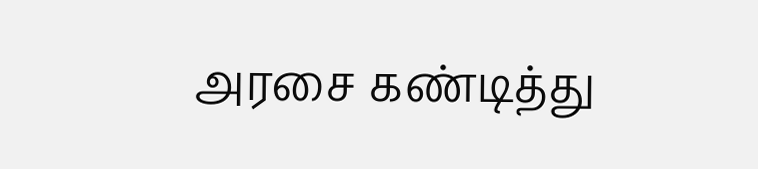அரசை கண்டித்து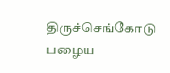திருச்செங்கோடு பழைய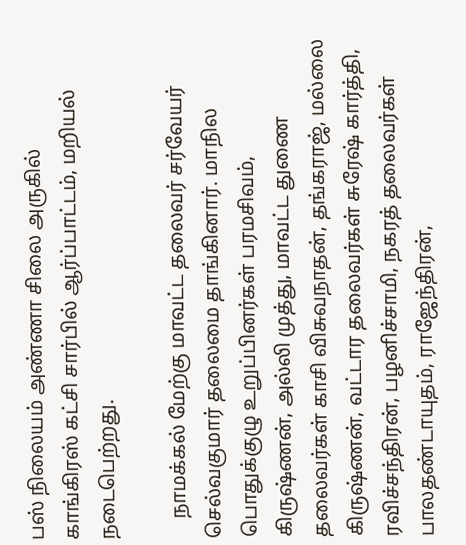பஸ் நிலையம் அண்ணா சிலை அருகில் காங்கிரஸ் கட்சி சார்பில் ஆர்ப்பாட்டம், மறியல் நடைபெற்றது.

    நாமக்கல் மேற்கு மாவட்ட தலைவர் சர்வேயர் செல்வகுமார் தலைமை தாங்கினார். மாநில பொதுக்குழு உறுப்பினர்கள் பரமசிவம், கிருஷ்ணன், அல்லி முத்து, மாவட்ட துணை தலைவர்கள் காசி விசுவநாதன், தங்கராஜ், மல்லை கிருஷ்ணன், வட்டார தலைவர்கள் சுரேஷ் கார்த்தி, ரவிச்சந்திரன், பழனிச்சாமி, நகரத் தலைவர்கள் பாலதண்டாயுதம், ராஜேந்திரன்,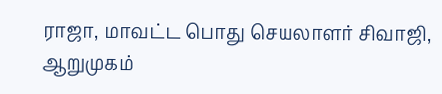ராஜா, மாவட்ட பொது செயலாளர் சிவாஜி, ஆறுமுகம்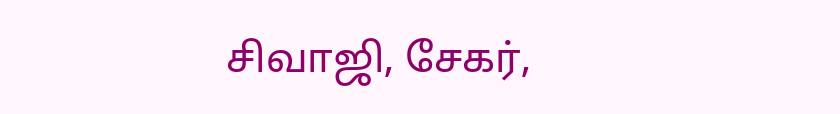சிவாஜி, சேகர்,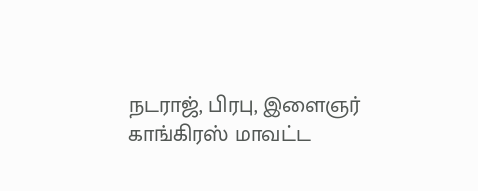நடராஜ், பிரபு, இளைஞர் காங்கிரஸ் மாவட்ட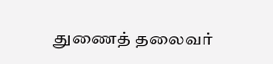துணைத் தலைவர்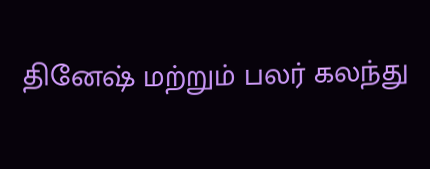தினேஷ் மற்றும் பலர் கலந்து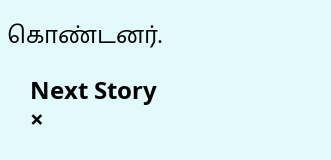கொண்டனர்.

    Next Story
    ×